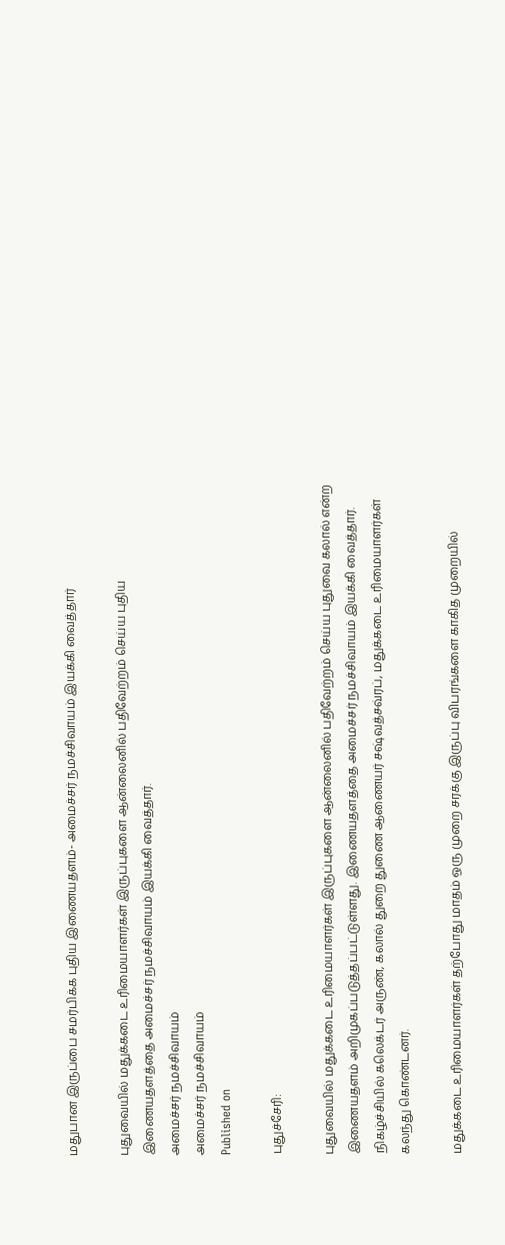மதுபான இருப்பை சமர்பிக்க புதிய இணையதளம்- அமைச்சர் நமச்சிவாயம் இயக்கி வைத்தார்

புதுவையில் மதுக்கடை உரிமையாளர்கள் இருப்புகளை ஆன்லைனில் பதிவேற்றம் செய்ய புதிய இணையதளத்தை அமைச்சர் நமச்சிவாயம் இயக்கி வைத்தார்.
அமைச்சர் நமச்சிவாயம்
அமைச்சர் நமச்சிவாயம்
Published on

புதுச்சேரி:

புதுவையில் மதுக்கடை உரிமையாளர்கள் இருப்புகளை ஆன்லைனில் பதிவேற்றம் செய்ய புதுவை கலால் என்ற இணையதளம் அறிமுகப்படுத்தப்பட்டுள்ளது. இணையதளத்தை அமைச்சர் நமச்சிவாயம் இயக்கி வைத்தார். நிகழ்ச்சியில் கலெக்டர் அருண், கலால் துறை துணை ஆணையர் சஷ்வத்சவ்ரப், மதுக்கடை உரிமையாளர்கள் கலந்து கொண்டனர்.

மதுக்கடை உரிமையாளர்கள் தற்போது மாதம் ஒரு முறை சரக்கு இருப்பு விபரங்களை காகித முறையில்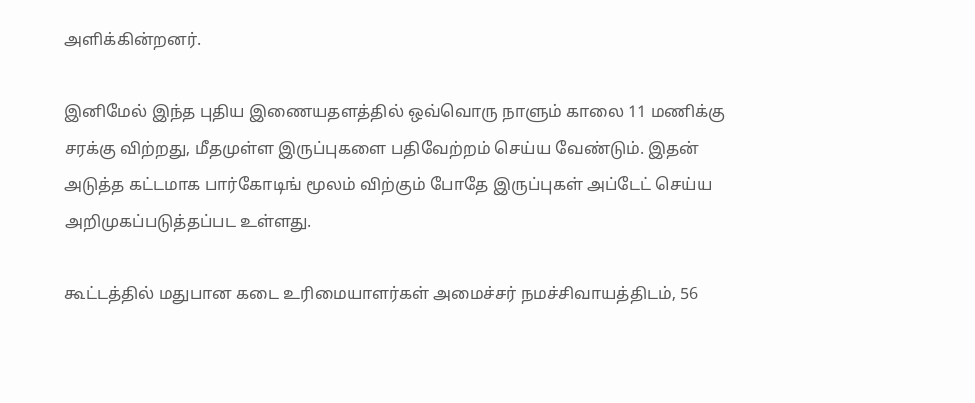அளிக்கின்றனர்.

இனிமேல் இந்த புதிய இணையதளத்தில் ஒவ்வொரு நாளும் காலை 11 மணிக்கு சரக்கு விற்றது, மீதமுள்ள இருப்புகளை பதிவேற்றம் செய்ய வேண்டும். இதன் அடுத்த கட்டமாக பார்கோடிங் மூலம் விற்கும் போதே இருப்புகள் அப்டேட் செய்ய அறிமுகப்படுத்தப்பட உள்ளது.

கூட்டத்தில் மதுபான கடை உரிமையாளர்கள் அமைச்சர் நமச்சிவாயத்திடம், 56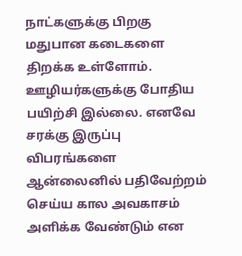நாட்களுக்கு பிறகு மதுபான கடைகளை திறக்க உள்ளோம். ஊழியர்களுக்கு போதிய பயிற்சி இல்லை. எனவே சரக்கு இருப்பு விபரங்களை ஆன்லைனில் பதிவேற்றம் செய்ய கால அவகாசம் அளிக்க வேண்டும் என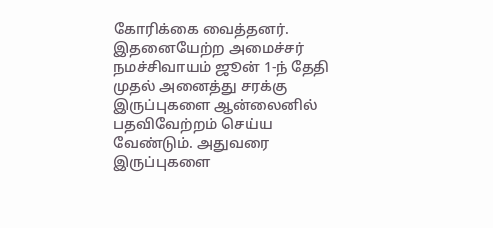கோரிக்கை வைத்தனர். இதனையேற்ற அமைச்சர் நமச்சிவாயம் ஜூன் 1-ந் தேதி முதல் அனைத்து சரக்கு இருப்புகளை ஆன்லைனில் பதவிவேற்றம் செய்ய வேண்டும். அதுவரை இருப்புகளை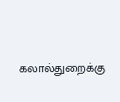கலால்துறைக்கு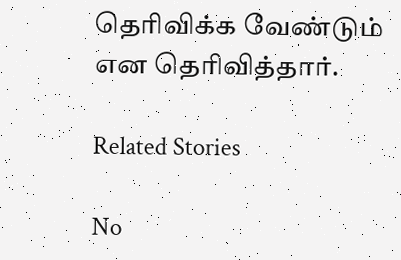தெரிவிக்க வேண்டும் என தெரிவித்தார்.

Related Stories

No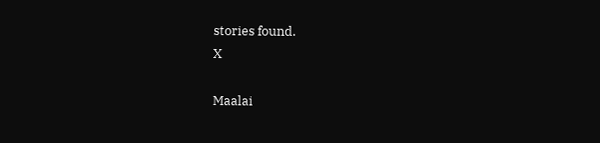stories found.
X

Maalai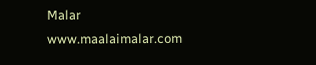Malar
www.maalaimalar.com